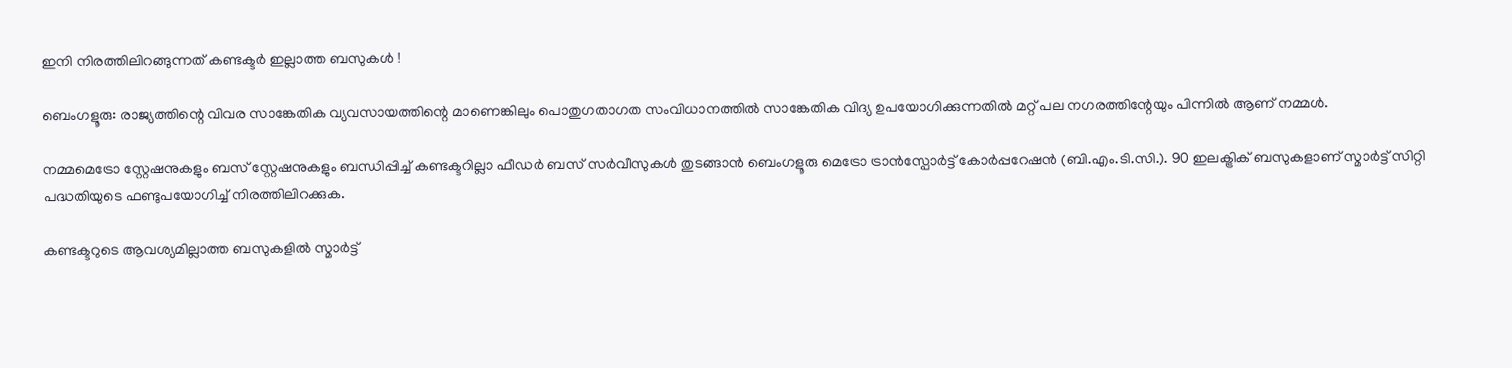ഇനി നിരത്തിലിറങ്ങുന്നത് കണ്ടക്ടർ ഇല്ലാത്ത ബസുകൾ !

ബെംഗളൂരു: രാജ്യത്തിന്റെ വിവര സാങ്കേതിക വ്യവസായത്തിന്റെ മാണെങ്കിലും പൊതുഗതാഗത സംവിധാനത്തിൽ സാങ്കേതിക വിദ്യ ഉപയോഗിക്കുന്നതിൽ മറ്റ് പല നഗരത്തിന്റേയും പിന്നിൽ ആണ് നമ്മൾ.

നമ്മമെട്രോ സ്റ്റേഷനുകളും ബസ് സ്റ്റേഷനുകളും ബന്ധിപ്പിച്ച് കണ്ടക്ടറില്ലാ ഫീഡർ ബസ് സർവീസുകൾ തുടങ്ങാൻ ബെംഗളൂരു മെട്രോ ട്രാൻസ്പോർട്ട് കോർപ്പറേഷൻ (ബി.എം.ടി.സി.). 90 ഇലക്ട്രിക് ബസുകളാണ് സ്മാർട്ട് സിറ്റി പദ്ധതിയുടെ ഫണ്ടുപയോഗിച്ച് നിരത്തിലിറക്കുക.

കണ്ടക്ടറുടെ ആവശ്യമില്ലാത്ത ബസുകളിൽ സ്മാർട്ട്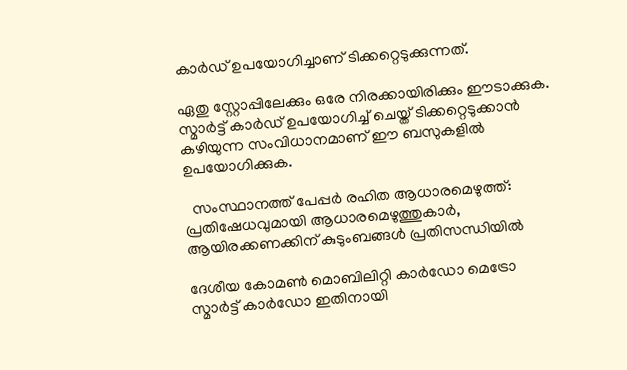കാർഡ് ഉപയോഗിച്ചാണ് ടിക്കറ്റെടുക്കുന്നത്.

ഏതു സ്റ്റോപ്പിലേക്കും ഒരേ നിരക്കായിരിക്കും ഈടാക്കുക. സ്മാർട്ട് കാർഡ് ഉപയോഗിച്ച് ചെയ്ത് ടിക്കറ്റെടുക്കാൻ കഴിയുന്ന സംവിധാനമാണ് ഈ ബസുകളിൽ ഉപയോഗിക്കുക.

  സംസ്ഥാനത്ത് പേപ്പർ രഹിത ആധാരമെഴുത്ത്: പ്രതിഷേധവുമായി ആധാരമെഴുത്തുകാർ, ആയിരക്കണക്കിന് കുടുംബങ്ങൾ പ്രതിസന്ധിയിൽ

ദേശീയ കോമൺ മൊബിലിറ്റി കാർഡോ മെട്രോ സ്മാർട്ട് കാർഡോ ഇതിനായി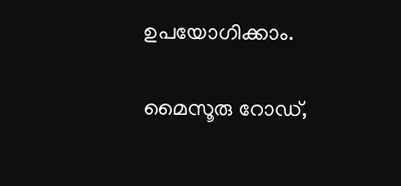ഉപയോഗിക്കാം.

മൈസൂരു റോഡ്,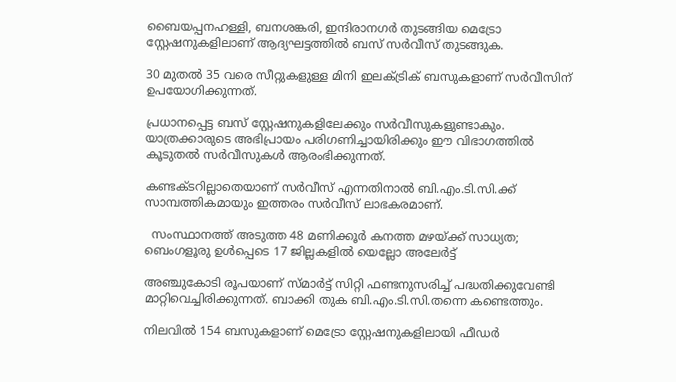ബൈയപ്പനഹള്ളി, ബനശങ്കരി, ഇന്ദിരാനഗർ തുടങ്ങിയ മെട്രോ സ്റ്റേഷനുകളിലാണ് ആദ്യഘട്ടത്തിൽ ബസ് സർവീസ് തുടങ്ങുക.

30 മുതൽ 35 വരെ സീറ്റുകളുള്ള മിനി ഇലക്ട്രിക് ബസുകളാണ് സർവീസിന് ഉപയോഗിക്കുന്നത്.

പ്രധാനപ്പെട്ട ബസ് സ്റ്റേഷനുകളിലേക്കും സർവീസുകളുണ്ടാകും. യാത്രക്കാരുടെ അഭിപ്രായം പരിഗണിച്ചായിരിക്കും ഈ വിഭാഗത്തിൽ കൂടുതൽ സർവീസുകൾ ആരംഭിക്കുന്നത്.

കണ്ടക്ടറില്ലാതെയാണ് സർവീസ് എന്നതിനാൽ ബി.എം.ടി.സി.ക്ക് സാമ്പത്തികമായും ഇത്തരം സർവീസ് ലാഭകരമാണ്.

  സംസ്ഥാനത്ത് അടുത്ത 48 മണിക്കൂർ കനത്ത മഴയ്ക്ക് സാധ്യത; ബെംഗളൂരു ഉൾപ്പെടെ 17 ജില്ലകളിൽ യെല്ലോ അലേർട്ട്

അഞ്ചുകോടി രൂപയാണ് സ്മാർട്ട് സിറ്റി ഫണ്ടനുസരിച്ച് പദ്ധതിക്കുവേണ്ടി മാറ്റിവെച്ചിരിക്കുന്നത്. ബാക്കി തുക ബി.എം.ടി.സി.തന്നെ കണ്ടെത്തും.

നിലവിൽ 154 ബസുകളാണ് മെട്രോ സ്റ്റേഷനുകളിലായി ഫീഡർ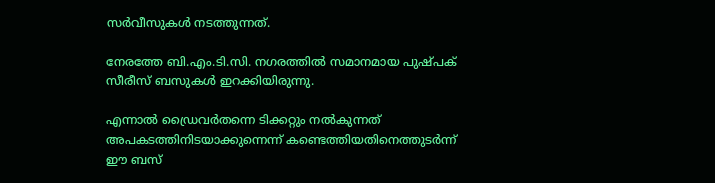സർവീസുകൾ നടത്തുന്നത്.

നേരത്തേ ബി.എം.ടി.സി. നഗരത്തിൽ സമാനമായ പുഷ്പക് സീരീസ് ബസുകൾ ഇറക്കിയിരുന്നു.

എന്നാൽ ഡ്രൈവർതന്നെ ടിക്കറ്റും നൽകുന്നത് അപകടത്തിനിടയാക്കുന്നെന്ന് കണ്ടെത്തിയതിനെത്തുടർന്ന് ഈ ബസ്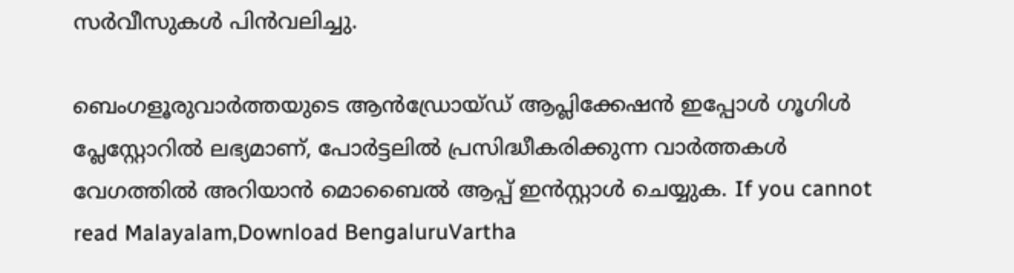സർവീസുകൾ പിൻവലിച്ചു.

ബെംഗളൂരുവാർത്തയുടെ ആൻഡ്രോയ്ഡ് ആപ്ലിക്കേഷൻ ഇപ്പോൾ ഗൂഗിൾ പ്ലേസ്റ്റോറിൽ ലഭ്യമാണ്, പോർട്ടലിൽ പ്രസിദ്ധീകരിക്കുന്ന വാർത്തകൾ വേഗത്തിൽ അറിയാൻ മൊബൈൽ ആപ്പ് ഇൻസ്റ്റാൾ ചെയ്യുക. If you cannot read Malayalam,Download BengaluruVartha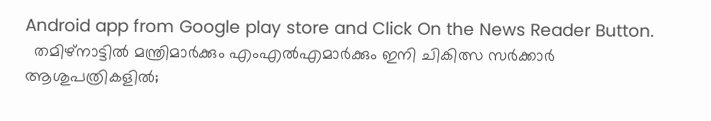Android app from Google play store and Click On the News Reader Button.
  തമിഴ്‌നാട്ടില്‍ മന്ത്രിമാര്‍ക്കും എംഎല്‍എമാര്‍ക്കും ഇനി ചികിത്സ സര്‍ക്കാര്‍ ആശുപത്രികളില്‍;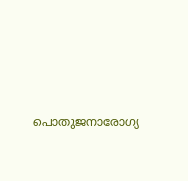പൊതുജനാരോഗ്യ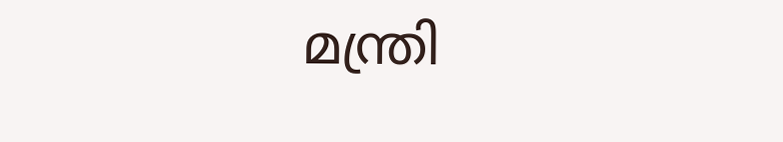മന്ത്രി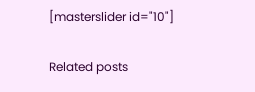[masterslider id="10"]

Related posts